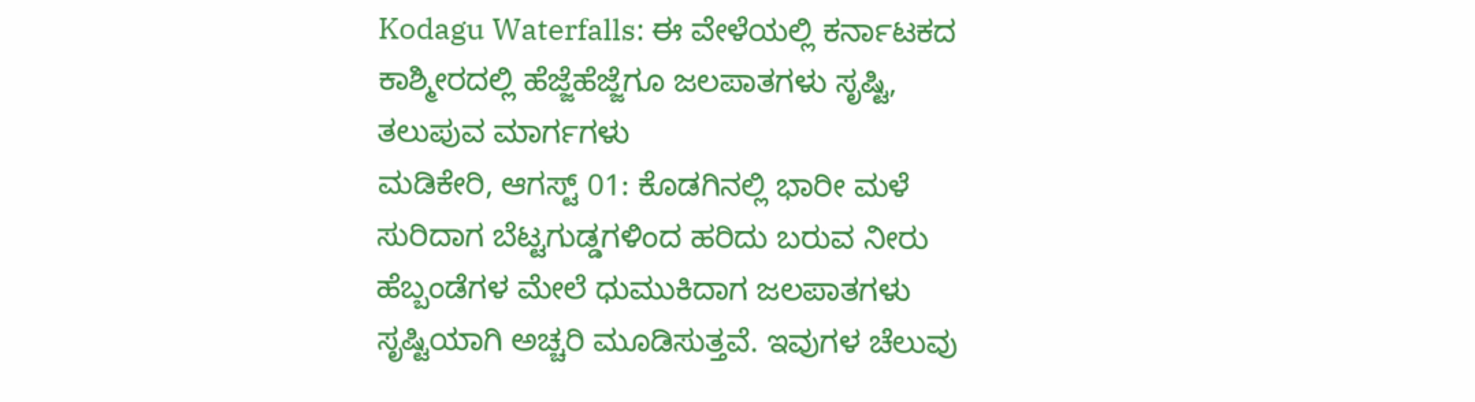Kodagu Waterfalls: ಈ ವೇಳೆಯಲ್ಲಿ ಕರ್ನಾಟಕದ ಕಾಶ್ಮೀರದಲ್ಲಿ ಹೆಜ್ಜೆಹೆಜ್ಜೆಗೂ ಜಲಪಾತಗಳು ಸೃಷ್ಟಿ, ತಲುಪುವ ಮಾರ್ಗಗಳು
ಮಡಿಕೇರಿ, ಆಗಸ್ಟ್ 01: ಕೊಡಗಿನಲ್ಲಿ ಭಾರೀ ಮಳೆ ಸುರಿದಾಗ ಬೆಟ್ಟಗುಡ್ಡಗಳಿಂದ ಹರಿದು ಬರುವ ನೀರು ಹೆಬ್ಬಂಡೆಗಳ ಮೇಲೆ ಧುಮುಕಿದಾಗ ಜಲಪಾತಗಳು ಸೃಷ್ಟಿಯಾಗಿ ಅಚ್ಚರಿ ಮೂಡಿಸುತ್ತವೆ. ಇವುಗಳ ಚೆಲುವು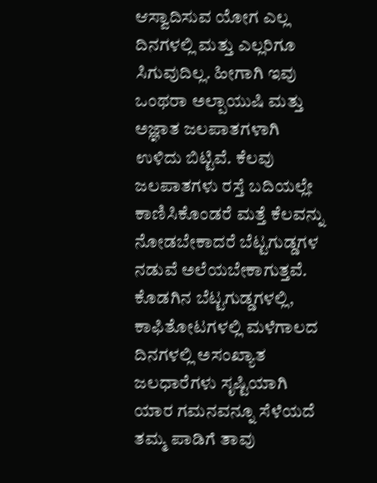ಆಸ್ವಾದಿಸುವ ಯೋಗ ಎಲ್ಲ ದಿನಗಳಲ್ಲಿ ಮತ್ತು ಎಲ್ಲರಿಗೂ ಸಿಗುವುದಿಲ್ಲ. ಹೀಗಾಗಿ ಇವು ಒಂಥರಾ ಅಲ್ಪಾಯುಷಿ ಮತ್ತು ಅಜ್ಞಾತ ಜಲಪಾತಗಳಾಗಿ ಉಳಿದು ಬಿಟ್ಟಿವೆ. ಕೆಲವು ಜಲಪಾತಗಳು ರಸ್ತೆ ಬದಿಯಲ್ಲೇ ಕಾಣಿಸಿಕೊಂಡರೆ ಮತ್ತೆ ಕೆಲವನ್ನು ನೋಡಬೇಕಾದರೆ ಬೆಟ್ಟಗುಡ್ಡಗಳ ನಡುವೆ ಅಲೆಯಬೇಕಾಗುತ್ತವೆ.
ಕೊಡಗಿನ ಬೆಟ್ಟಗುಡ್ಡಗಳಲ್ಲಿ, ಕಾಫಿತೋಟಗಳಲ್ಲಿ ಮಳೆಗಾಲದ ದಿನಗಳಲ್ಲಿ ಅಸಂಖ್ಯಾತ ಜಲಧಾರೆಗಳು ಸೃಷ್ಟಿಯಾಗಿ ಯಾರ ಗಮನವನ್ನೂ ಸೆಳೆಯದೆ ತಮ್ಮ ಪಾಡಿಗೆ ತಾವು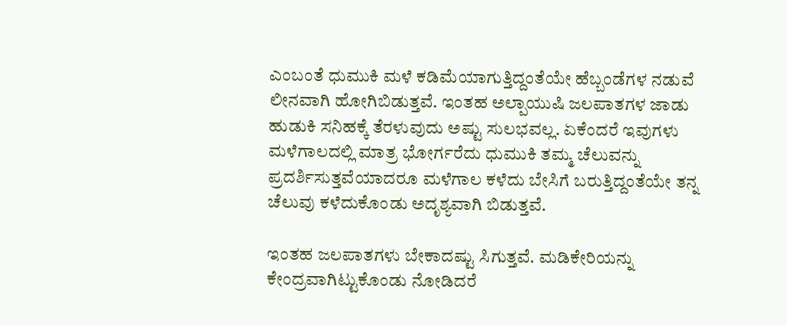ಎಂಬಂತೆ ಧುಮುಕಿ ಮಳೆ ಕಡಿಮೆಯಾಗುತ್ತಿದ್ದಂತೆಯೇ ಹೆಬ್ಬಂಡೆಗಳ ನಡುವೆ ಲೀನವಾಗಿ ಹೋಗಿಬಿಡುತ್ತವೆ. ಇಂತಹ ಅಲ್ಪಾಯುಷಿ ಜಲಪಾತಗಳ ಜಾಡು ಹುಡುಕಿ ಸನಿಹಕ್ಕೆ ತೆರಳುವುದು ಅಷ್ಟು ಸುಲಭವಲ್ಲ. ಏಕೆಂದರೆ ಇವುಗಳು ಮಳೆಗಾಲದಲ್ಲಿ ಮಾತ್ರ ಭೋರ್ಗರೆದು ಧುಮುಕಿ ತಮ್ಮ ಚೆಲುವನ್ನು ಪ್ರದರ್ಶಿಸುತ್ತವೆಯಾದರೂ ಮಳೆಗಾಲ ಕಳೆದು ಬೇಸಿಗೆ ಬರುತ್ತಿದ್ದಂತೆಯೇ ತನ್ನ ಚೆಲುವು ಕಳೆದುಕೊಂಡು ಅದೃಶ್ಯವಾಗಿ ಬಿಡುತ್ತವೆ.

ಇಂತಹ ಜಲಪಾತಗಳು ಬೇಕಾದಷ್ಟು ಸಿಗುತ್ತವೆ. ಮಡಿಕೇರಿಯನ್ನು ಕೇಂದ್ರವಾಗಿಟ್ಟುಕೊಂಡು ನೋಡಿದರೆ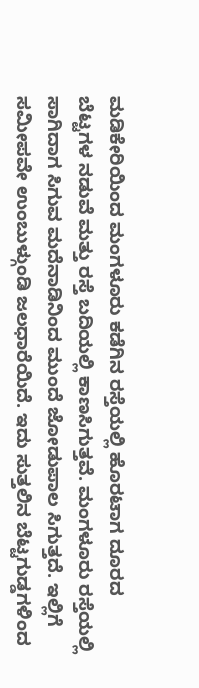ಮಡಿಕೇರಿಯಿಂದ ಮಂಗಳೂರು ಕಡೆಗಿನ ರಸ್ತೆಯಲ್ಲಿ ಹೊರಟಾಗ ದೂರದ ಬೆಟ್ಟಗಳ ನಡುವೆ ಮತ್ತು ರಸ್ತೆ ಬದಿಯಲ್ಲಿ ಕಾಣಸಿಗುತ್ತವೆ. ಮಂಗಳೂರು ರಸ್ತೆಯಲ್ಲಿ ಸಾಗಿದಾಗ ಸಿಗುವ ಮದೆನಾಡಿನಿಂದ ಮುಂದೆ ಜೋಡುಪಾಲ ಸಿಗುತ್ತದೆ. ಇಲ್ಲಿಗೆ ಸಮೀಪವೇ ಉಂಬುಳ್ಗುಂಡಿ ಜಲಧಾರೆಯಿದೆ. ಇದು ಸುತ್ತಲಿನ ಬೆಟ್ಟಗುಡ್ಡಗಳಿಂದ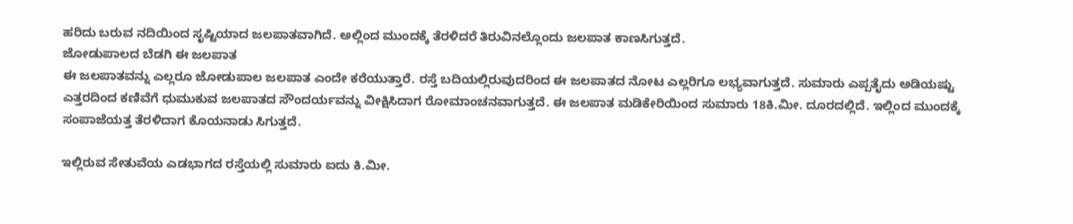ಹರಿದು ಬರುವ ನದಿಯಿಂದ ಸೃಷ್ಟಿಯಾದ ಜಲಪಾತವಾಗಿದೆ. ಅಲ್ಲಿಂದ ಮುಂದಕ್ಕೆ ತೆರಳಿದರೆ ತಿರುವಿನಲ್ಲೊಂದು ಜಲಪಾತ ಕಾಣಸಿಗುತ್ತದೆ.
ಜೋಡುಪಾಲದ ಬೆಡಗಿ ಈ ಜಲಪಾತ
ಈ ಜಲಪಾತವನ್ನು ಎಲ್ಲರೂ ಜೋಡುಪಾಲ ಜಲಪಾತ ಎಂದೇ ಕರೆಯುತ್ತಾರೆ. ರಸ್ತೆ ಬದಿಯಲ್ಲಿರುವುದರಿಂದ ಈ ಜಲಪಾತದ ನೋಟ ಎಲ್ಲರಿಗೂ ಲಭ್ಯವಾಗುತ್ತದೆ. ಸುಮಾರು ಎಪ್ಪತೈದು ಅಡಿಯಷ್ಟು ಎತ್ತರದಿಂದ ಕಣಿವೆಗೆ ಧುಮುಕುವ ಜಲಪಾತದ ಸೌಂದರ್ಯವನ್ನು ವೀಕ್ಷಿಸಿದಾಗ ರೋಮಾಂಚನವಾಗುತ್ತದೆ. ಈ ಜಲಪಾತ ಮಡಿಕೇರಿಯಿಂದ ಸುಮಾರು 18ಕಿ.ಮೀ. ದೂರದಲ್ಲಿದೆ. ಇಲ್ಲಿಂದ ಮುಂದಕ್ಕೆ ಸಂಪಾಜೆಯತ್ತ ತೆರಳಿದಾಗ ಕೊಯನಾಡು ಸಿಗುತ್ತದೆ.

ಇಲ್ಲಿರುವ ಸೇತುವೆಯ ಎಡಭಾಗದ ರಸ್ತೆಯಲ್ಲಿ ಸುಮಾರು ಐದು ಕಿ.ಮೀ.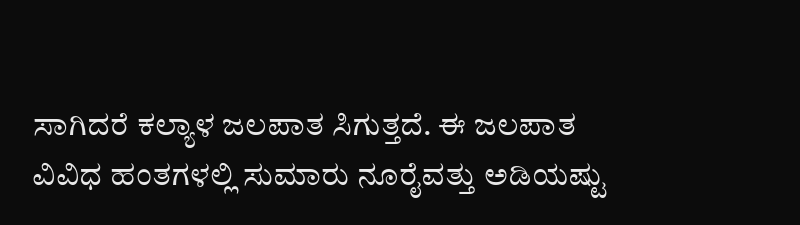ಸಾಗಿದರೆ ಕಲ್ಯಾಳ ಜಲಪಾತ ಸಿಗುತ್ತದೆ. ಈ ಜಲಪಾತ ವಿವಿಧ ಹಂತಗಳಲ್ಲಿ ಸುಮಾರು ನೂರೈವತ್ತು ಅಡಿಯಷ್ಟು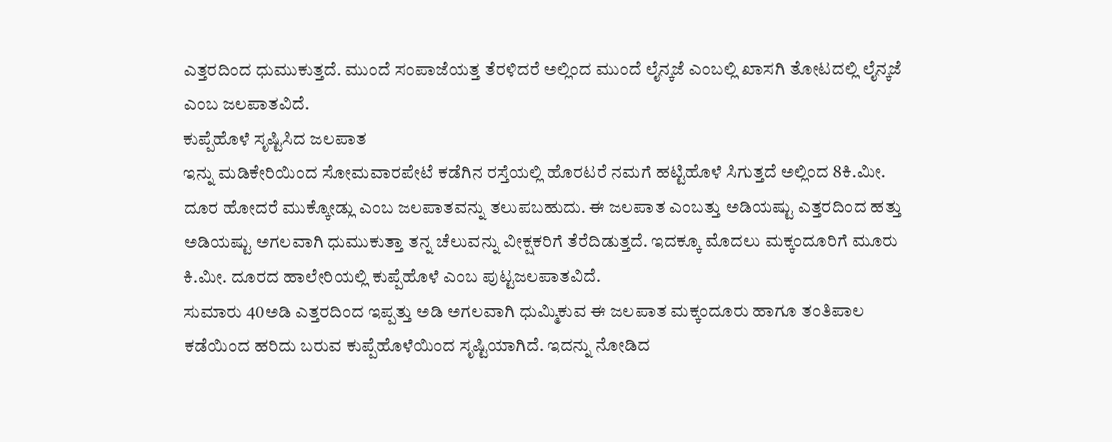ಎತ್ತರದಿಂದ ಧುಮುಕುತ್ತದೆ. ಮುಂದೆ ಸಂಪಾಜೆಯತ್ತ ತೆರಳಿದರೆ ಅಲ್ಲಿಂದ ಮುಂದೆ ಲೈನ್ಕಜೆ ಎಂಬಲ್ಲಿ ಖಾಸಗಿ ತೋಟದಲ್ಲಿ ಲೈನ್ಕಜೆ ಎಂಬ ಜಲಪಾತವಿದೆ.
ಕುಪ್ಪೆಹೊಳೆ ಸೃಷ್ಟಿಸಿದ ಜಲಪಾತ
ಇನ್ನು ಮಡಿಕೇರಿಯಿಂದ ಸೋಮವಾರಪೇಟೆ ಕಡೆಗಿನ ರಸ್ತೆಯಲ್ಲಿ ಹೊರಟರೆ ನಮಗೆ ಹಟ್ಟಿಹೊಳೆ ಸಿಗುತ್ತದೆ ಅಲ್ಲಿಂದ 8ಕಿ.ಮೀ. ದೂರ ಹೋದರೆ ಮುಕ್ಕೋಡ್ಲು ಎಂಬ ಜಲಪಾತವನ್ನು ತಲುಪಬಹುದು. ಈ ಜಲಪಾತ ಎಂಬತ್ತು ಅಡಿಯಷ್ಟು ಎತ್ತರದಿಂದ ಹತ್ತು ಅಡಿಯಷ್ಟು ಅಗಲವಾಗಿ ಧುಮುಕುತ್ತಾ ತನ್ನ ಚೆಲುವನ್ನು ವೀಕ್ಷಕರಿಗೆ ತೆರೆದಿಡುತ್ತದೆ. ಇದಕ್ಕೂ ಮೊದಲು ಮಕ್ಕಂದೂರಿಗೆ ಮೂರು ಕಿ.ಮೀ. ದೂರದ ಹಾಲೇರಿಯಲ್ಲಿ ಕುಪ್ಪೆಹೊಳೆ ಎಂಬ ಪುಟ್ಟಜಲಪಾತವಿದೆ.
ಸುಮಾರು 40ಅಡಿ ಎತ್ತರದಿಂದ ಇಪ್ಪತ್ತು ಅಡಿ ಅಗಲವಾಗಿ ಧುಮ್ಮಿಕುವ ಈ ಜಲಪಾತ ಮಕ್ಕಂದೂರು ಹಾಗೂ ತಂತಿಪಾಲ ಕಡೆಯಿಂದ ಹರಿದು ಬರುವ ಕುಪ್ಪೆಹೊಳೆಯಿಂದ ಸೃಷ್ಟಿಯಾಗಿದೆ. ಇದನ್ನು ನೋಡಿದ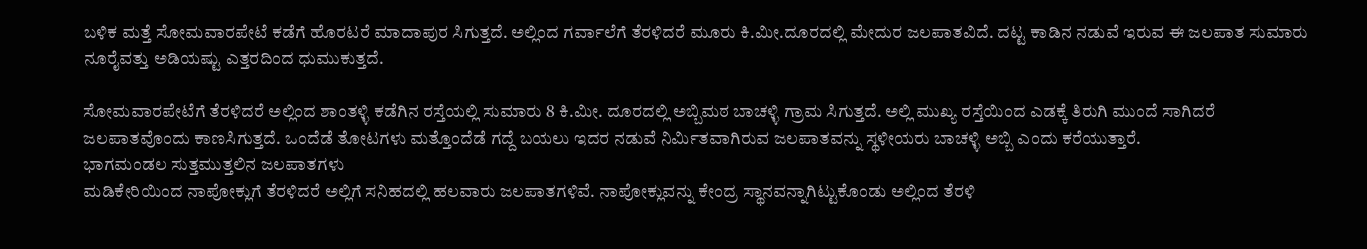ಬಳಿಕ ಮತ್ತೆ ಸೋಮವಾರಪೇಟೆ ಕಡೆಗೆ ಹೊರಟರೆ ಮಾದಾಪುರ ಸಿಗುತ್ತದೆ. ಅಲ್ಲಿಂದ ಗರ್ವಾಲೆಗೆ ತೆರಳಿದರೆ ಮೂರು ಕಿ.ಮೀ.ದೂರದಲ್ಲಿ ಮೇದುರ ಜಲಪಾತವಿದೆ. ದಟ್ಟ ಕಾಡಿನ ನಡುವೆ ಇರುವ ಈ ಜಲಪಾತ ಸುಮಾರು ನೂರೈವತ್ತು ಅಡಿಯಷ್ಟು ಎತ್ತರದಿಂದ ಧುಮುಕುತ್ತದೆ.

ಸೋಮವಾರಪೇಟೆಗೆ ತೆರಳಿದರೆ ಅಲ್ಲಿಂದ ಶಾಂತಳ್ಳಿ ಕಡೆಗಿನ ರಸ್ತೆಯಲ್ಲಿ ಸುಮಾರು 8 ಕಿ.ಮೀ. ದೂರದಲ್ಲಿ ಅಬ್ಬಿಮಠ ಬಾಚಳ್ಳಿ ಗ್ರಾಮ ಸಿಗುತ್ತದೆ. ಅಲ್ಲಿ ಮುಖ್ಯ ರಸ್ತೆಯಿಂದ ಎಡಕ್ಕೆ ತಿರುಗಿ ಮುಂದೆ ಸಾಗಿದರೆ ಜಲಪಾತವೊಂದು ಕಾಣಸಿಗುತ್ತದೆ. ಒಂದೆಡೆ ತೋಟಗಳು ಮತ್ತೊಂದೆಡೆ ಗದ್ದೆ ಬಯಲು ಇದರ ನಡುವೆ ನಿರ್ಮಿತವಾಗಿರುವ ಜಲಪಾತವನ್ನು ಸ್ಥಳೀಯರು ಬಾಚಳ್ಳಿ ಅಬ್ಬಿ ಎಂದು ಕರೆಯುತ್ತಾರೆ.
ಭಾಗಮಂಡಲ ಸುತ್ತಮುತ್ತಲಿನ ಜಲಪಾತಗಳು
ಮಡಿಕೇರಿಯಿಂದ ನಾಪೋಕ್ಲುಗೆ ತೆರಳಿದರೆ ಅಲ್ಲಿಗೆ ಸನಿಹದಲ್ಲಿ ಹಲವಾರು ಜಲಪಾತಗಳಿವೆ. ನಾಪೋಕ್ಲುವನ್ನು ಕೇಂದ್ರ ಸ್ಥಾನವನ್ನಾಗಿಟ್ಟುಕೊಂಡು ಅಲ್ಲಿಂದ ತೆರಳಿ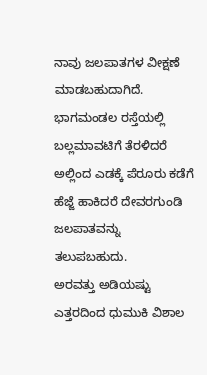ನಾವು ಜಲಪಾತಗಳ ವೀಕ್ಷಣೆ ಮಾಡಬಹುದಾಗಿದೆ. ಭಾಗಮಂಡಲ ರಸ್ತೆಯಲ್ಲಿ ಬಲ್ಲಮಾವಟಿಗೆ ತೆರಳಿದರೆ ಅಲ್ಲಿಂದ ಎಡಕ್ಕೆ ಪೆರೂರು ಕಡೆಗೆ ಹೆಜ್ಜೆ ಹಾಕಿದರೆ ದೇವರಗುಂಡಿ ಜಲಪಾತವನ್ನು ತಲುಪಬಹುದು.
ಅರವತ್ತು ಅಡಿಯಷ್ಟು ಎತ್ತರದಿಂದ ಧುಮುಕಿ ವಿಶಾಲ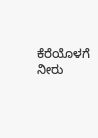ಕೆರೆಯೊಳಗೆ ನೀರು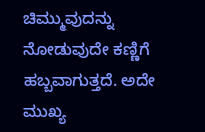ಚಿಮ್ಮುವುದನ್ನು ನೋಡುವುದೇ ಕಣ್ಣಿಗೆ ಹಬ್ಬವಾಗುತ್ತದೆ. ಅದೇ ಮುಖ್ಯ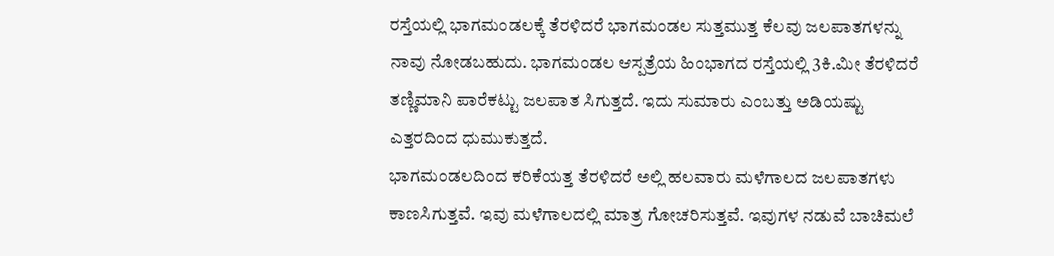ರಸ್ತೆಯಲ್ಲಿ ಭಾಗಮಂಡಲಕ್ಕೆ ತೆರಳಿದರೆ ಭಾಗಮಂಡಲ ಸುತ್ತಮುತ್ತ ಕೆಲವು ಜಲಪಾತಗಳನ್ನು ನಾವು ನೋಡಬಹುದು. ಭಾಗಮಂಡಲ ಆಸ್ಪತ್ರೆಯ ಹಿಂಭಾಗದ ರಸ್ತೆಯಲ್ಲಿ 3ಕಿ.ಮೀ ತೆರಳಿದರೆ ತಣ್ಣಿಮಾನಿ ಪಾರೆಕಟ್ಟು ಜಲಪಾತ ಸಿಗುತ್ತದೆ. ಇದು ಸುಮಾರು ಎಂಬತ್ತು ಅಡಿಯಷ್ಟು ಎತ್ತರದಿಂದ ಧುಮುಕುತ್ತದೆ.
ಭಾಗಮಂಡಲದಿಂದ ಕರಿಕೆಯತ್ತ ತೆರಳಿದರೆ ಅಲ್ಲಿ ಹಲವಾರು ಮಳೆಗಾಲದ ಜಲಪಾತಗಳು ಕಾಣಸಿಗುತ್ತವೆ. ಇವು ಮಳೆಗಾಲದಲ್ಲಿ ಮಾತ್ರ ಗೋಚರಿಸುತ್ತವೆ. ಇವುಗಳ ನಡುವೆ ಬಾಚಿಮಲೆ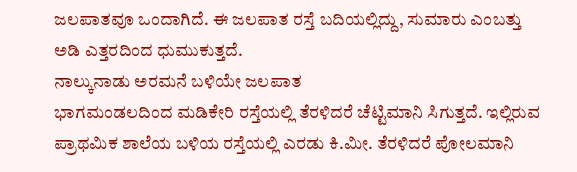ಜಲಪಾತವೂ ಒಂದಾಗಿದೆ. ಈ ಜಲಪಾತ ರಸ್ತೆ ಬದಿಯಲ್ಲಿದ್ದು, ಸುಮಾರು ಎಂಬತ್ತು ಅಡಿ ಎತ್ತರದಿಂದ ಧುಮುಕುತ್ತದೆ.
ನಾಲ್ಕುನಾಡು ಅರಮನೆ ಬಳಿಯೇ ಜಲಪಾತ
ಭಾಗಮಂಡಲದಿಂದ ಮಡಿಕೇರಿ ರಸ್ತೆಯಲ್ಲಿ ತೆರಳಿದರೆ ಚೆಟ್ಟಿಮಾನಿ ಸಿಗುತ್ತದೆ. ಇಲ್ಲಿರುವ ಪ್ರಾಥಮಿಕ ಶಾಲೆಯ ಬಳಿಯ ರಸ್ತೆಯಲ್ಲಿ ಎರಡು ಕಿ.ಮೀ. ತೆರಳಿದರೆ ಪೋಲಮಾನಿ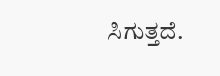ಸಿಗುತ್ತದೆ.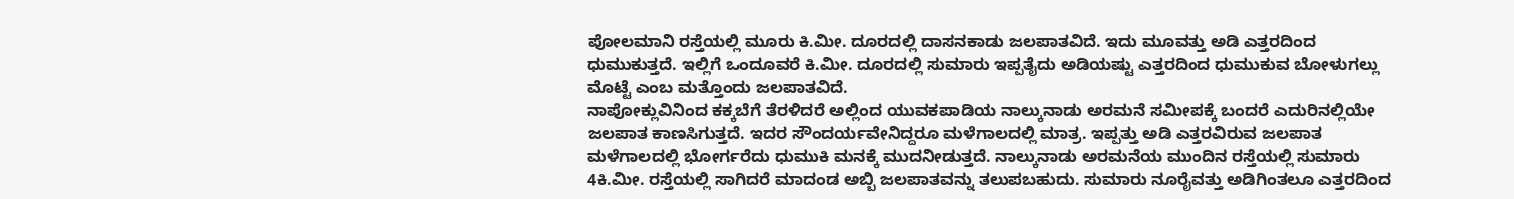ಪೋಲಮಾನಿ ರಸ್ತೆಯಲ್ಲಿ ಮೂರು ಕಿ.ಮೀ. ದೂರದಲ್ಲಿ ದಾಸನಕಾಡು ಜಲಪಾತವಿದೆ. ಇದು ಮೂವತ್ತು ಅಡಿ ಎತ್ತರದಿಂದ ಧುಮುಕುತ್ತದೆ. ಇಲ್ಲಿಗೆ ಒಂದೂವರೆ ಕಿ.ಮೀ. ದೂರದಲ್ಲಿ ಸುಮಾರು ಇಪ್ಪತೈದು ಅಡಿಯಷ್ಟು ಎತ್ತರದಿಂದ ಧುಮುಕುವ ಬೋಳುಗಲ್ಲು ಮೊಟ್ಟೆ ಎಂಬ ಮತ್ತೊಂದು ಜಲಪಾತವಿದೆ.
ನಾಪೋಕ್ಲುವಿನಿಂದ ಕಕ್ಕಬೆಗೆ ತೆರಳಿದರೆ ಅಲ್ಲಿಂದ ಯುವಕಪಾಡಿಯ ನಾಲ್ಕುನಾಡು ಅರಮನೆ ಸಮೀಪಕ್ಕೆ ಬಂದರೆ ಎದುರಿನಲ್ಲಿಯೇ ಜಲಪಾತ ಕಾಣಸಿಗುತ್ತದೆ. ಇದರ ಸೌಂದರ್ಯವೇನಿದ್ದರೂ ಮಳೆಗಾಲದಲ್ಲಿ ಮಾತ್ರ. ಇಪ್ಪತ್ತು ಅಡಿ ಎತ್ತರವಿರುವ ಜಲಪಾತ ಮಳೆಗಾಲದಲ್ಲಿ ಭೋರ್ಗರೆದು ಧುಮುಕಿ ಮನಕ್ಕೆ ಮುದನೀಡುತ್ತದೆ. ನಾಲ್ಕುನಾಡು ಅರಮನೆಯ ಮುಂದಿನ ರಸ್ತೆಯಲ್ಲಿ ಸುಮಾರು 4ಕಿ.ಮೀ. ರಸ್ತೆಯಲ್ಲಿ ಸಾಗಿದರೆ ಮಾದಂಡ ಅಬ್ಬಿ ಜಲಪಾತವನ್ನು ತಲುಪಬಹುದು. ಸುಮಾರು ನೂರೈವತ್ತು ಅಡಿಗಿಂತಲೂ ಎತ್ತರದಿಂದ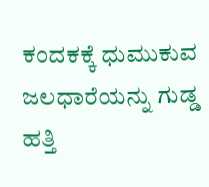ಕಂದಕಕ್ಕೆ ಧುಮುಕುವ ಜಲಧಾರೆಯನ್ನು ಗುಡ್ಡ ಹತ್ತಿ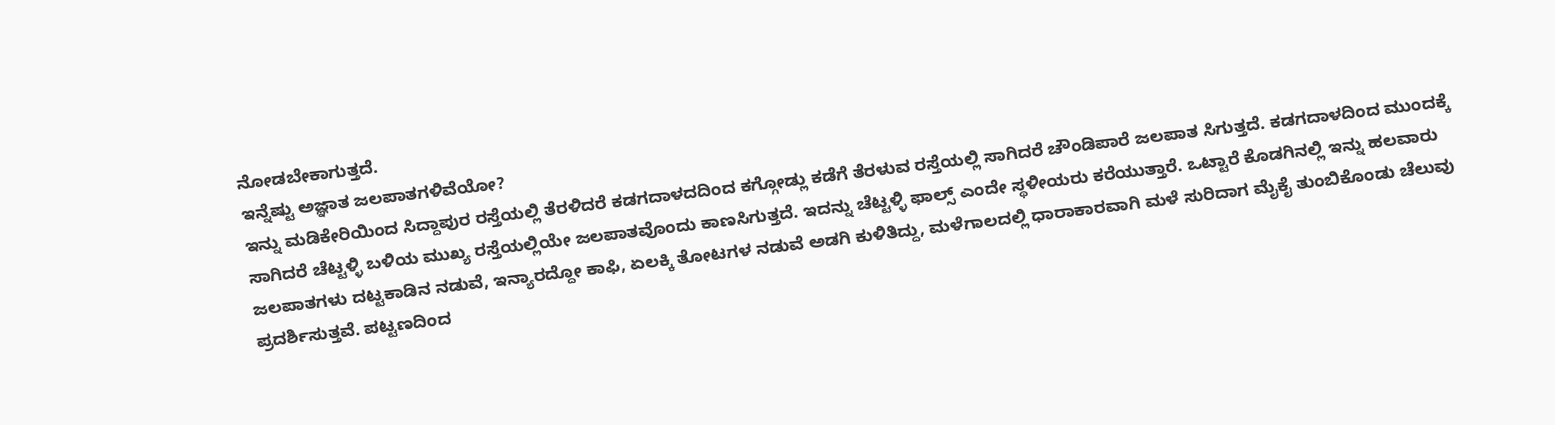ನೋಡಬೇಕಾಗುತ್ತದೆ.
ಇನ್ನೆಷ್ಟು ಅಜ್ಞಾತ ಜಲಪಾತಗಳಿವೆಯೋ?
ಇನ್ನು ಮಡಿಕೇರಿಯಿಂದ ಸಿದ್ದಾಪುರ ರಸ್ತೆಯಲ್ಲಿ ತೆರಳಿದರೆ ಕಡಗದಾಳದದಿಂದ ಕಗ್ಗೋಡ್ಲು ಕಡೆಗೆ ತೆರಳುವ ರಸ್ತೆಯಲ್ಲಿ ಸಾಗಿದರೆ ಚೌಂಡಿಪಾರೆ ಜಲಪಾತ ಸಿಗುತ್ತದೆ. ಕಡಗದಾಳದಿಂದ ಮುಂದಕ್ಕೆ ಸಾಗಿದರೆ ಚೆಟ್ಟಳ್ಳಿ ಬಳಿಯ ಮುಖ್ಯ ರಸ್ತೆಯಲ್ಲಿಯೇ ಜಲಪಾತವೊಂದು ಕಾಣಸಿಗುತ್ತದೆ. ಇದನ್ನು ಚೆಟ್ಟಳ್ಳಿ ಫಾಲ್ಸ್ ಎಂದೇ ಸ್ಥಳೀಯರು ಕರೆಯುತ್ತಾರೆ. ಒಟ್ಟಾರೆ ಕೊಡಗಿನಲ್ಲಿ ಇನ್ನು ಹಲವಾರು ಜಲಪಾತಗಳು ದಟ್ಟಕಾಡಿನ ನಡುವೆ, ಇನ್ಯಾರದ್ದೋ ಕಾಫಿ, ಏಲಕ್ಕಿ ತೋಟಗಳ ನಡುವೆ ಅಡಗಿ ಕುಳಿತಿದ್ದು, ಮಳೆಗಾಲದಲ್ಲಿ ಧಾರಾಕಾರವಾಗಿ ಮಳೆ ಸುರಿದಾಗ ಮೈಕೈ ತುಂಬಿಕೊಂಡು ಚೆಲುವು ಪ್ರದರ್ಶಿಸುತ್ತವೆ. ಪಟ್ಟಣದಿಂದ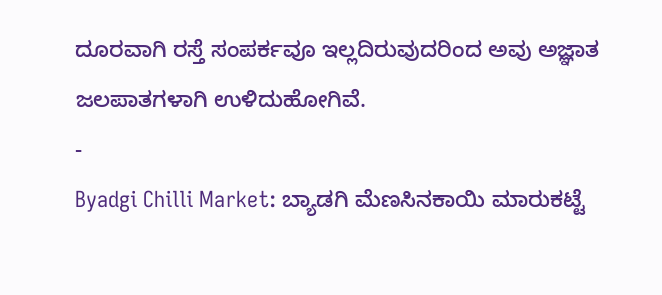ದೂರವಾಗಿ ರಸ್ತೆ ಸಂಪರ್ಕವೂ ಇಲ್ಲದಿರುವುದರಿಂದ ಅವು ಅಜ್ಞಾತ ಜಲಪಾತಗಳಾಗಿ ಉಳಿದುಹೋಗಿವೆ.
-
Byadgi Chilli Market: ಬ್ಯಾಡಗಿ ಮೆಣಸಿನಕಾಯಿ ಮಾರುಕಟ್ಟೆ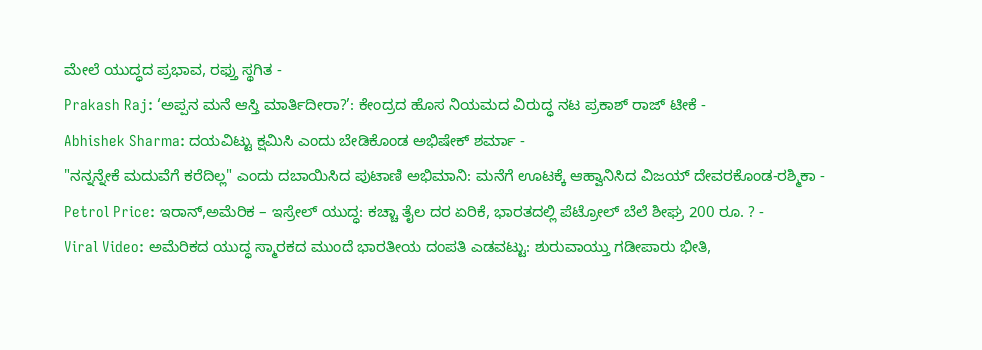ಮೇಲೆ ಯುದ್ಧದ ಪ್ರಭಾವ, ರಫ್ತು ಸ್ಥಗಿತ -
Prakash Raj: ‘ಅಪ್ಪನ ಮನೆ ಆಸ್ತಿ ಮಾರ್ತಿದೀರಾ?’: ಕೇಂದ್ರದ ಹೊಸ ನಿಯಮದ ವಿರುದ್ಧ ನಟ ಪ್ರಕಾಶ್ ರಾಜ್ ಟೀಕೆ -
Abhishek Sharma: ದಯವಿಟ್ಟು ಕ್ಷಮಿಸಿ ಎಂದು ಬೇಡಿಕೊಂಡ ಅಭಿಷೇಕ್ ಶರ್ಮಾ -
"ನನ್ನನ್ನೇಕೆ ಮದುವೆಗೆ ಕರೆದಿಲ್ಲ" ಎಂದು ದಬಾಯಿಸಿದ ಪುಟಾಣಿ ಅಭಿಮಾನಿ: ಮನೆಗೆ ಊಟಕ್ಕೆ ಆಹ್ವಾನಿಸಿದ ವಿಜಯ್ ದೇವರಕೊಂಡ-ರಶ್ಮಿಕಾ -
Petrol Price: ಇರಾನ್,ಅಮೆರಿಕ – ಇಸ್ರೇಲ್ ಯುದ್ಧ: ಕಚ್ಚಾ ತೈಲ ದರ ಏರಿಕೆ, ಭಾರತದಲ್ಲಿ ಪೆಟ್ರೋಲ್ ಬೆಲೆ ಶೀಘ್ರ 200 ರೂ. ? -
Viral Video: ಅಮೆರಿಕದ ಯುದ್ಧ ಸ್ಮಾರಕದ ಮುಂದೆ ಭಾರತೀಯ ದಂಪತಿ ಎಡವಟ್ಟು: ಶುರುವಾಯ್ತು ಗಡೀಪಾರು ಭೀತಿ,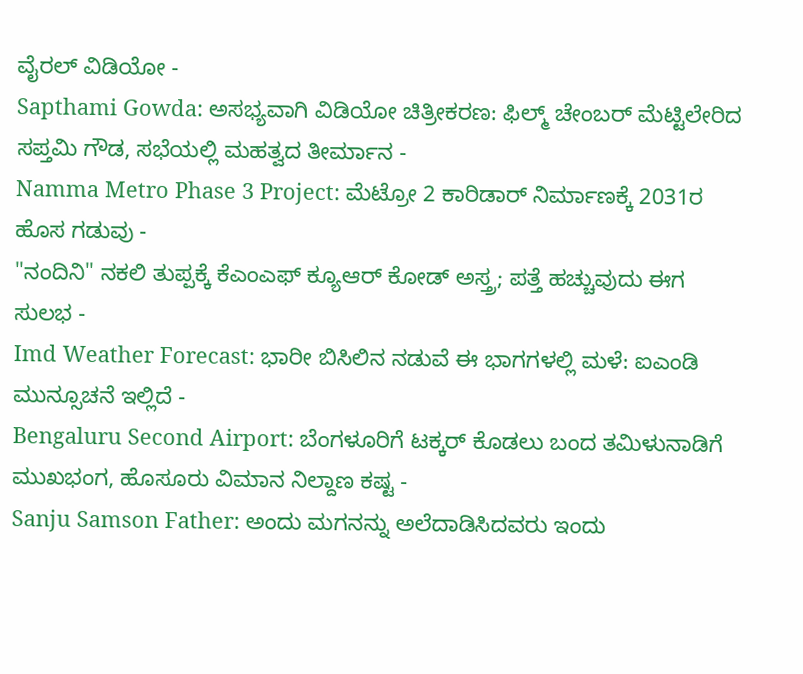ವೈರಲ್ ವಿಡಿಯೋ -
Sapthami Gowda: ಅಸಭ್ಯವಾಗಿ ವಿಡಿಯೋ ಚಿತ್ರೀಕರಣ: ಫಿಲ್ಮ್ ಚೇಂಬರ್ ಮೆಟ್ಟಿಲೇರಿದ ಸಪ್ತಮಿ ಗೌಡ, ಸಭೆಯಲ್ಲಿ ಮಹತ್ವದ ತೀರ್ಮಾನ -
Namma Metro Phase 3 Project: ಮೆಟ್ರೋ 2 ಕಾರಿಡಾರ್ ನಿರ್ಮಾಣಕ್ಕೆ 2031ರ ಹೊಸ ಗಡುವು -
"ನಂದಿನಿ" ನಕಲಿ ತುಪ್ಪಕ್ಕೆ ಕೆಎಂಎಫ್ ಕ್ಯೂಆರ್ ಕೋಡ್ ಅಸ್ತ್ರ; ಪತ್ತೆ ಹಚ್ಚುವುದು ಈಗ ಸುಲಭ -
Imd Weather Forecast: ಭಾರೀ ಬಿಸಿಲಿನ ನಡುವೆ ಈ ಭಾಗಗಳಲ್ಲಿ ಮಳೆ: ಐಎಂಡಿ ಮುನ್ಸೂಚನೆ ಇಲ್ಲಿದೆ -
Bengaluru Second Airport: ಬೆಂಗಳೂರಿಗೆ ಟಕ್ಕರ್ ಕೊಡಲು ಬಂದ ತಮಿಳುನಾಡಿಗೆ ಮುಖಭಂಗ, ಹೊಸೂರು ವಿಮಾನ ನಿಲ್ದಾಣ ಕಷ್ಟ -
Sanju Samson Father: ಅಂದು ಮಗನನ್ನು ಅಲೆದಾಡಿಸಿದವರು ಇಂದು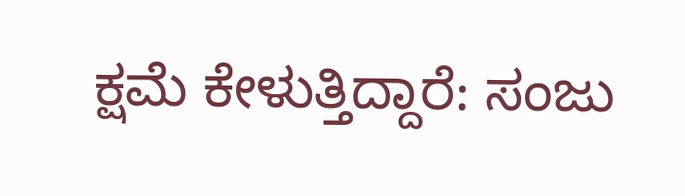ಕ್ಷಮೆ ಕೇಳುತ್ತಿದ್ದಾರೆ: ಸಂಜು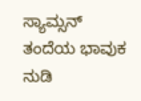ಸ್ಯಾಮ್ಸನ್ ತಂದೆಯ ಭಾವುಕ ನುಡಿ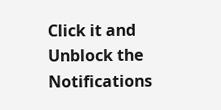Click it and Unblock the Notifications